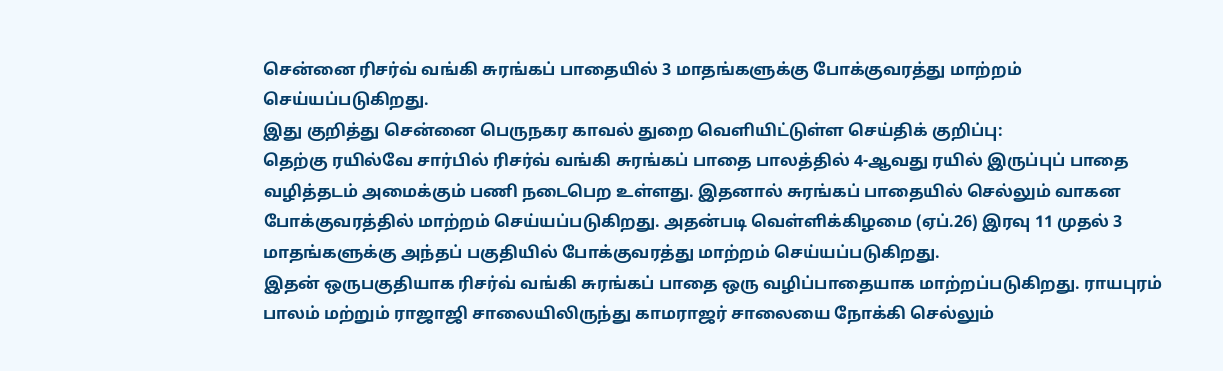சென்னை ரிசர்வ் வங்கி சுரங்கப் பாதையில் 3 மாதங்களுக்கு போக்குவரத்து மாற்றம் செய்யப்படுகிறது.
இது குறித்து சென்னை பெருநகர காவல் துறை வெளியிட்டுள்ள செய்திக் குறிப்பு:
தெற்கு ரயில்வே சார்பில் ரிசர்வ் வங்கி சுரங்கப் பாதை பாலத்தில் 4-ஆவது ரயில் இருப்புப் பாதை வழித்தடம் அமைக்கும் பணி நடைபெற உள்ளது. இதனால் சுரங்கப் பாதையில் செல்லும் வாகன போக்குவரத்தில் மாற்றம் செய்யப்படுகிறது. அதன்படி வெள்ளிக்கிழமை (ஏப்.26) இரவு 11 முதல் 3 மாதங்களுக்கு அந்தப் பகுதியில் போக்குவரத்து மாற்றம் செய்யப்படுகிறது.
இதன் ஒருபகுதியாக ரிசர்வ் வங்கி சுரங்கப் பாதை ஒரு வழிப்பாதையாக மாற்றப்படுகிறது. ராயபுரம் பாலம் மற்றும் ராஜாஜி சாலையிலிருந்து காமராஜர் சாலையை நோக்கி செல்லும்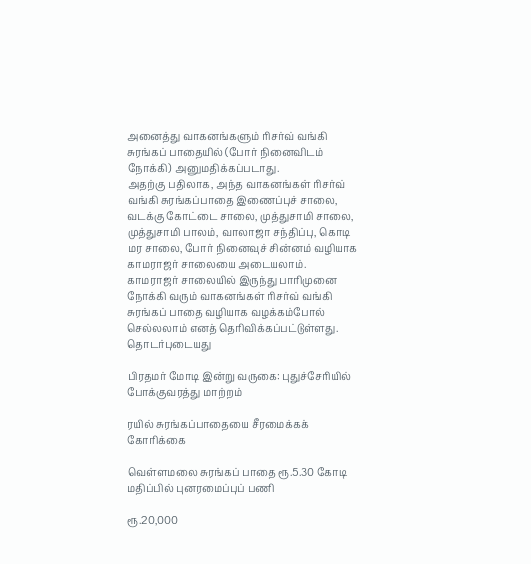அனைத்து வாகனங்களும் ரிசர்வ் வங்கி சுரங்கப் பாதையில் (போர் நினைவிடம் நோக்கி) அனுமதிக்கப்படாது.
அதற்கு பதிலாக, அந்த வாகனங்கள் ரிசர்வ் வங்கி சுரங்கப்பாதை இணைப்புச் சாலை, வடக்கு கோட்டை சாலை, முத்துசாமி சாலை, முத்துசாமி பாலம், வாலாஜா சந்திப்பு, கொடி மர சாலை, போர் நினைவுச் சின்னம் வழியாக காமராஜர் சாலையை அடையலாம்.
காமராஜர் சாலையில் இருந்து பாரிமுனை நோக்கி வரும் வாகனங்கள் ரிசர்வ் வங்கி சுரங்கப் பாதை வழியாக வழக்கம்போல் செல்லலாம் எனத் தெரிவிக்கப்பட்டுள்ளது.
தொடர்புடையது

பிரதமர் மோடி இன்று வருகை: புதுச்சேரியில் போக்குவரத்து மாற்றம்

ரயில் சுரங்கப்பாதையை சீரமைக்கக் கோரிக்கை

வெள்ளமலை சுரங்கப் பாதை ரூ.5.30 கோடி மதிப்பில் புனரமைப்புப் பணி

ரூ.20,000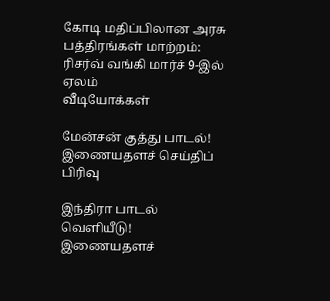கோடி மதிப்பிலான அரசு பத்திரங்கள் மாற்றம்: ரிசர்வ் வங்கி மார்ச் 9-இல் ஏலம்
வீடியோக்கள்

மேன்சன் குத்து பாடல்!
இணையதளச் செய்திப் பிரிவு

இந்திரா பாடல் வெளியீடு!
இணையதளச்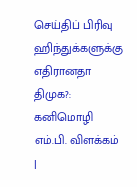செய்திப் பிரிவு
ஹிந்துக்களுக்கு எதிரானதா திமுக?: கனிமொழி எம்.பி. விளக்கம் |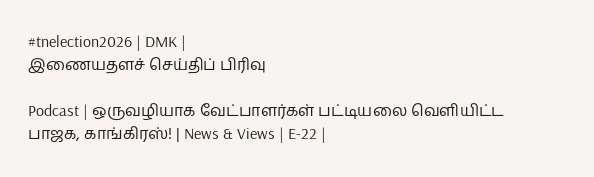#tnelection2026 | DMK |
இணையதளச் செய்திப் பிரிவு

Podcast | ஒருவழியாக வேட்பாளர்கள் பட்டியலை வெளியிட்ட பாஜக, காங்கிரஸ்! | News & Views | E-22 |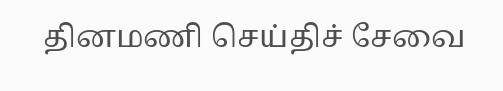தினமணி செய்திச் சேவை